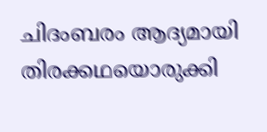ചിദംബരം ആദ്യമായി തിരക്കഥയൊരുക്കി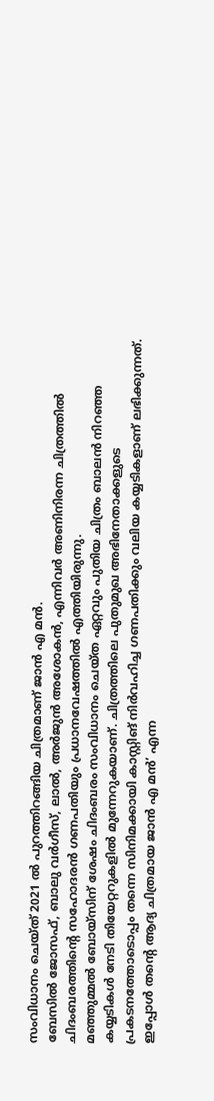സംവിധാനം ചെയ്ത് 2021 ൽ പുറത്തിറങ്ങിയ ചിത്രമാണ് ജാൻ എ മൻ.
ബേസിൽ ജോസഫ്, ബാലു വർഗീസ്, ലാൽ, അർജുൻ അശോകൻ, എന്നിവർ അണിനിരന്ന ചിത്രത്തിൽ ചിദംബരത്തിന്റെ സഹോദരൻ ഗണപതിയും പ്രധാനവേഷത്തിൽ എത്തിയിരുന്നു.
മഞ്ഞുമ്മൽ ബോയ്സിന് ശേഷം ചിദംബരം സംവിധാനം ചെയ്ത ഏറ്റവും പുതിയ ചിത്രം ബാലൻ നിറഞ്ഞ കയ്യടികൾ നേടി തിയേറ്ററുകളിൽ മുന്നേറുകയാണ്. ചിത്രത്തിലെ പുതുമുഖ അഭിനേതാക്കളുടെ പ്രകടനത്തോടൊപ്പം തന്നെ സിനിമക്കായി കാസ്റ്റിങ് നിർവഹിച്ച ഗണപതിക്കും വലിയ കയ്യടികളാണ് ലഭിക്കുന്നത്.
ഇപ്പോൾ തന്റെ ആദ്യ ചിത്രമായ ജാൻ എ മൻ’ എന്ന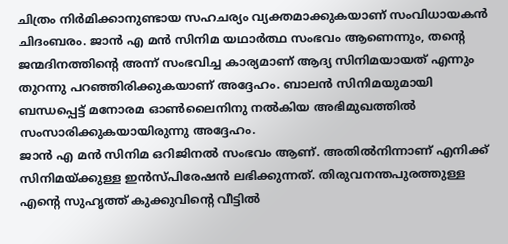ചിത്രം നിർമിക്കാനുണ്ടായ സഹചര്യം വ്യക്തമാക്കുകയാണ് സംവിധായകൻ ചിദംബരം. ജാൻ എ മൻ സിനിമ യഥാർത്ഥ സംഭവം ആണെന്നും, തന്റെ ജന്മദിനത്തിന്റെ അന്ന് സംഭവിച്ച കാര്യമാണ് ആദ്യ സിനിമയായത് എന്നും തുറന്നു പറഞ്ഞിരിക്കുകയാണ് അദ്ദേഹം. ബാലൻ സിനിമയുമായി ബന്ധപ്പെട്ട് മനോരമ ഓൺലൈനിനു നൽകിയ അഭിമുഖത്തിൽ സംസാരിക്കുകയായിരുന്നു അദ്ദേഹം.
ജാൻ എ മൻ സിനിമ ഒറിജിനൽ സംഭവം ആണ്. അതിൽനിന്നാണ് എനിക്ക് സിനിമയ്ക്കുള്ള ഇൻസ്പിരേഷൻ ലഭിക്കുന്നത്. തിരുവനന്തപുരത്തുള്ള എന്റെ സുഹൃത്ത് കുക്കുവിന്റെ വീട്ടിൽ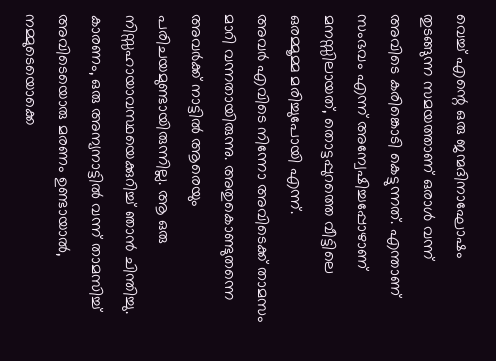വെച്ച് എന്റെ ഒരു ജന്മദിനാഘോഷം തുടങ്ങുന്ന സമയത്താണ് ഒരാൾ വന്ന് അവിടെ കരിങ്കൊടി കെട്ടുന്നത്. എന്താണ് സംഭവം എന്ന് അന്വേഷിച്ചപ്പോഴാണ് മനസ്സിലായത്, തൊട്ടപ്പുറത്തെ വീട്ടിലെ ഒരമ്മൂമ്മ മരിച്ചുപോയി എന്ന്.
അവർ എവിടെ നിന്നോ അവിടെക്ക് താമസം മാറി വന്നതായിരുന്നു. അതുകൊണ്ടുതന്നെ അവർക്ക് നാട്ടിൽ ആരെയും പരിചയമുണ്ടായിരുന്നില്ല. ആ ഒരു നിസ്സഹായാവസ്ഥയെക്കുറിച്ച് ഞാൻ ചിന്തിച്ചു. കാരണം, ഒരു അന്യനാട്ടിൽ വന്ന് താമസിച്ച് അവിടെയൊരു മരണം ഉണ്ടായാൽ, നമ്മുടെയൊക്കെ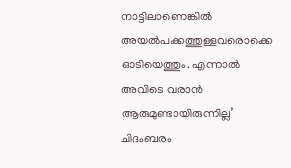നാട്ടിലാണെങ്കിൽ അയൽപക്കത്തുള്ളവരൊക്കെ ഓടിയെത്തും. എന്നാൽ അവിടെ വരാൻ ആരുമുണ്ടായിരുന്നില്ല’ ചിദംബരം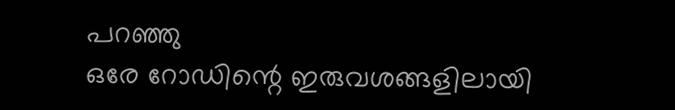പറഞ്ഞു
ഒരേ റോഡിന്റെ ഇരുവശങ്ങളിലായി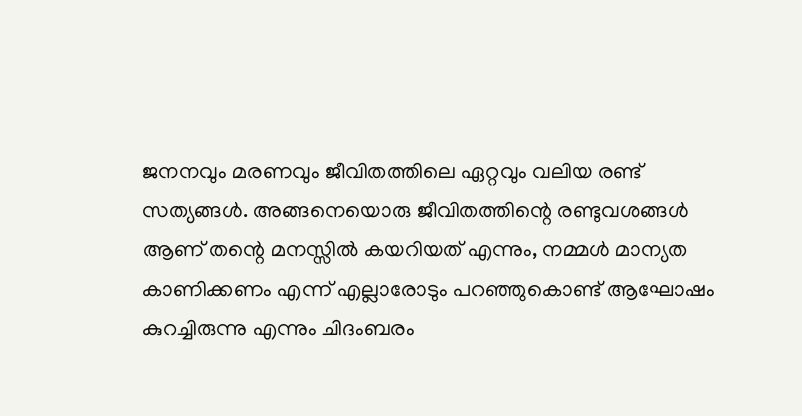ജനനവും മരണവും ജീവിതത്തിലെ ഏറ്റവും വലിയ രണ്ട് സത്യങ്ങൾ. അങ്ങനെയൊരു ജീവിതത്തിന്റെ രണ്ടുവശങ്ങൾ ആണ് തന്റെ മനസ്സിൽ കയറിയത് എന്നും, നമ്മൾ മാന്യത കാണിക്കണം എന്ന് എല്ലാരോടും പറഞ്ഞുകൊണ്ട് ആഘോഷം കുറച്ചിരുന്നു എന്നും ചിദംബരം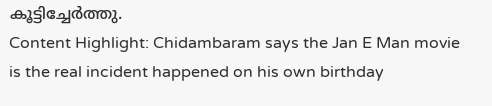കൂട്ടിച്ചേർത്തു.
Content Highlight: Chidambaram says the Jan E Man movie is the real incident happened on his own birthday